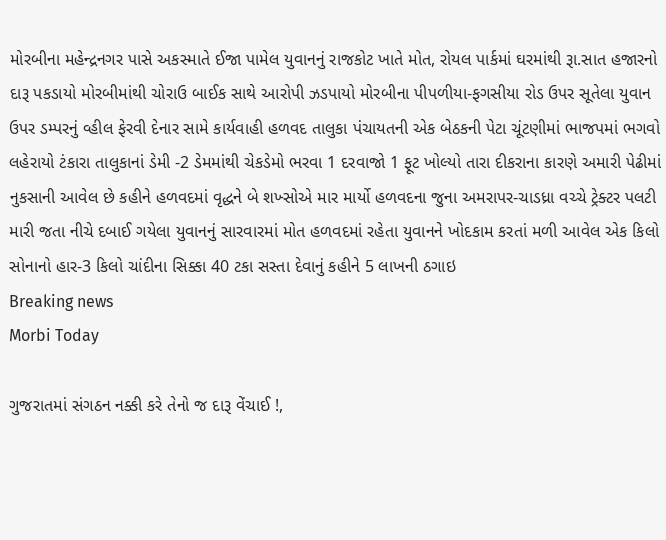મોરબીના મહેન્દ્રનગર પાસે અકસ્માતે ઈજા પામેલ યુવાનનું રાજકોટ ખાતે મોત, રોયલ પાર્કમાં ઘરમાંથી રૂા.સાત હજારનો દારૂ પકડાયો મોરબીમાંથી ચોરાઉ બાઈક સાથે આરોપી ઝડપાયો મોરબીના પીપળીયા-ફગસીયા રોડ ઉપર સૂતેલા યુવાન ઉપર ડમ્પરનું વ્હીલ ફેરવી દેનાર સામે કાર્યવાહી હળવદ તાલુકા પંચાયતની એક બેઠકની પેટા ચૂંટણીમાં ભાજપમાં ભગવો લહેરાયો ટંકારા તાલુકાનાં ડેમી -2 ડેમમાંથી ચેકડેમો ભરવા 1 દરવાજો 1 ફૂટ ખોલ્યો તારા દીકરાના કારણે અમારી પેઢીમાં નુકસાની આવેલ છે કહીને હળવદમાં વૃદ્ધને બે શખ્સોએ માર માર્યો હળવદના જુના અમરાપર-ચાડધ્રા વચ્ચે ટ્રેક્ટર પલટી મારી જતા નીચે દબાઈ ગયેલા યુવાનનું સારવારમાં મોત હળવદમાં રહેતા યુવાનને ખોદકામ કરતાં મળી આવેલ એક કિલો સોનાનો હાર-3 કિલો ચાંદીના સિક્કા 40 ટકા સસ્તા દેવાનું કહીને 5 લાખની ઠગાઇ
Breaking news
Morbi Today

ગુજરાતમાં સંગઠન નક્કી કરે તેનો જ દારૂ વેંચાઈ !,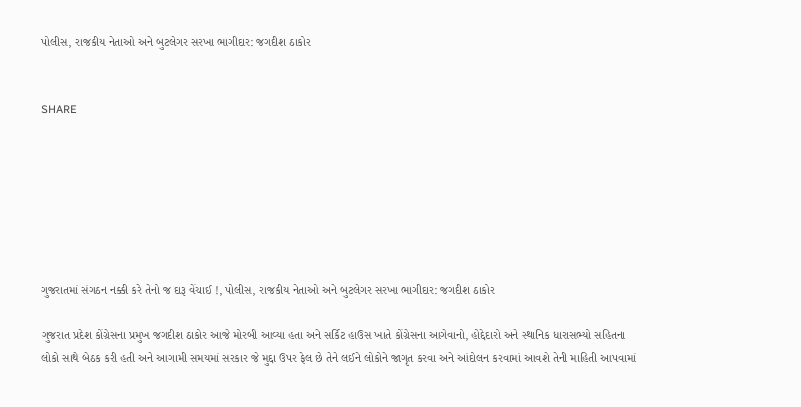પોલીસ, રાજકીય નેતાઓ અને બુટલેગર સરખા ભાગીદાર: જગદીશ ઠાકોર


SHARE







ગુજરાતમાં સંગઠન નક્કી કરે તેનો જ દારૂ વેંચાઈ !, પોલીસ, રાજકીય નેતાઓ અને બુટલેગર સરખા ભાગીદાર: જગદીશ ઠાકોર

ગુજરાત પ્રદેશ કોંગ્રેસના પ્રમુખ જગદીશ ઠાકોર આજે મોરબી આવ્યા હતા અને સર્કિટ હાઉસ ખાતે કોંગ્રેસના આગેવાનો, હોદ્દેદારો અને સ્થાનિક ધારાસભ્યો સહિતના લોકો સાથે બેઠક કરી હતી અને આગામી સમયમાં સરકાર જે મુદ્દા ઉપર ફેલ છે તેને લઈને લોકોને જાગૃત કરવા અને આંદોલન કરવામાં આવશે તેની માહિતી આપવામાં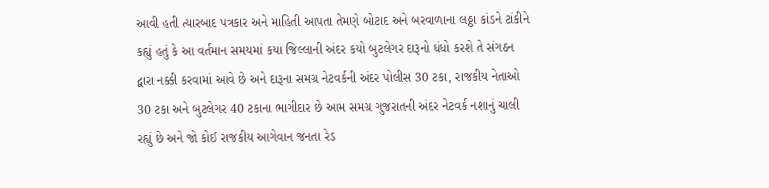આવી હતી ત્યારબાદ પત્રકાર અને માહિતી આપતા તેમણે બોટાદ અને બરવાળાના લઠ્ઠા કાંડને ટાંકીને કહ્યું હતું કે આ વર્તમાન સમયમાં કયા જિલ્લાની અંદર કયો બુટલેગર દારૂનો ધંધો કરશે તે સંગઠન દ્વારા નક્કી કરવામાં આવે છે અને દારૂના સમગ્ર નેટવર્કની અંદર પોલીસ 30 ટકા, રાજકીય નેતાઓ 30 ટકા અને બુટલેગર 40 ટકાના ભાગીદાર છે આમ સમગ્ર ગુજરાતની અંદર નેટવર્ક નશાનું ચાલી રહ્યું છે અને જો કોઈ રાજકીય આગેવાન જનતા રેડ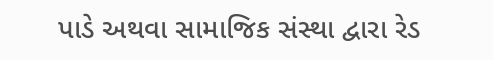પાડે અથવા સામાજિક સંસ્થા દ્વારા રેડ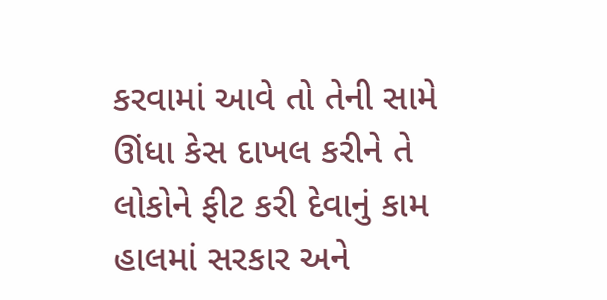કરવામાં આવે તો તેની સામે ઊંધા કેસ દાખલ કરીને તે લોકોને ફીટ કરી દેવાનું કામ હાલમાં સરકાર અને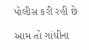પોલીસ કરી રહી છે

આમ તો ગાંધીના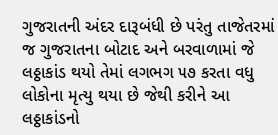ગુજરાતની અંદર દારૂબંધી છે પરંતુ તાજેતરમાં જ ગુજરાતના બોટાદ અને બરવાળામાં જે લઠ્ઠાકાંડ થયો તેમાં લગભગ ૫૭ કરતા વધુ લોકોના મૃત્યુ થયા છે જેથી કરીને આ લઠ્ઠાકાંડનો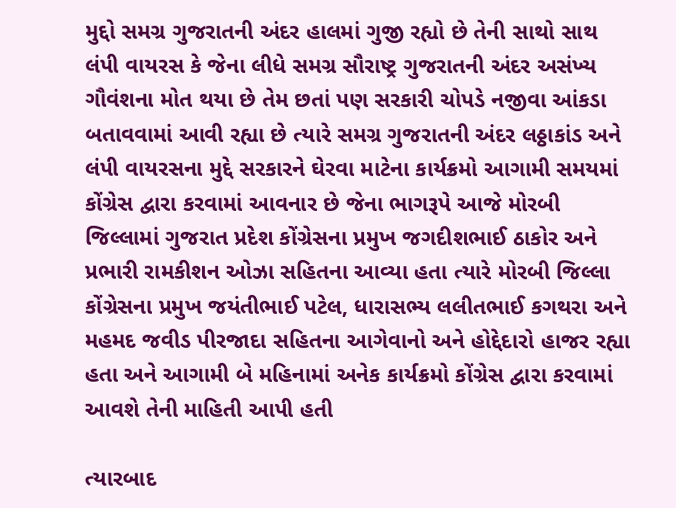મુદ્દો સમગ્ર ગુજરાતની અંદર હાલમાં ગુજી રહ્યો છે તેની સાથો સાથ લંપી વાયરસ કે જેના લીધે સમગ્ર સૌરાષ્ટ્ર ગુજરાતની અંદર અસંખ્ય ગૌવંશના મોત થયા છે તેમ છતાં પણ સરકારી ચોપડે નજીવા આંકડા બતાવવામાં આવી રહ્યા છે ત્યારે સમગ્ર ગુજરાતની અંદર લઠ્ઠાકાંડ અને લંપી વાયરસના મુદ્દે સરકારને ઘેરવા માટેના કાર્યક્રમો આગામી સમયમાં કોંગ્રેસ દ્વારા કરવામાં આવનાર છે જેના ભાગરૂપે આજે મોરબી જિલ્લામાં ગુજરાત પ્રદેશ કોંગ્રેસના પ્રમુખ જગદીશભાઈ ઠાકોર અને પ્રભારી રામકીશન ઓઝા સહિતના આવ્યા હતા ત્યારે મોરબી જિલ્લા કોંગ્રેસના પ્રમુખ જયંતીભાઈ પટેલ, ધારાસભ્ય લલીતભાઈ કગથરા અને મહમદ જવીડ પીરજાદા સહિતના આગેવાનો અને હોદ્દેદારો હાજર રહ્યા હતા અને આગામી બે મહિનામાં અનેક કાર્યક્રમો કોંગ્રેસ દ્વારા કરવામાં આવશે તેની માહિતી આપી હતી

ત્યારબાદ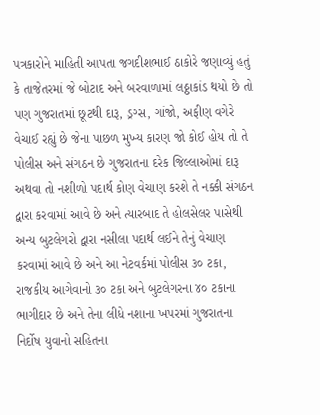પત્રકારોને માહિતી આપતા જગદીશભાઈ ઠાકોરે જણાવ્યું હતું કે તાજેતરમાં જે બોટાદ અને બરવાળામાં લઠ્ઠાકાંડ થયો છે તો પણ ગુજરાતમાં છૂટથી દારૂ, ડ્રગ્સ, ગાંજો, અફીણ વગેરે વેચાઈ રહ્યું છે જેના પાછળ મુખ્ય કારણ જો કોઈ હોય તો તે પોલીસ અને સંગઠન છે ગુજરાતના દરેક જિલ્લાઓમાં દારૂ અથવા તો નશીળો પદાર્થ કોણ વેચાણ કરશે તે નક્કી સંગઠન દ્વારા કરવામાં આવે છે અને ત્યારબાદ તે હોલસેલર પાસેથી અન્ય બુટલેગરો દ્વારા નસીલા પદાર્થ લઈને તેનું વેચાણ કરવામાં આવે છે અને આ નેટવર્કમાં પોલીસ ૩૦ ટકા, રાજકીય આગેવાનો ૩૦ ટકા અને બુટલેગરના ૪૦ ટકાના ભાગીદાર છે અને તેના લીધે નશાના ખપરમાં ગુજરાતના નિર્દોષ યુવાનો સહિતના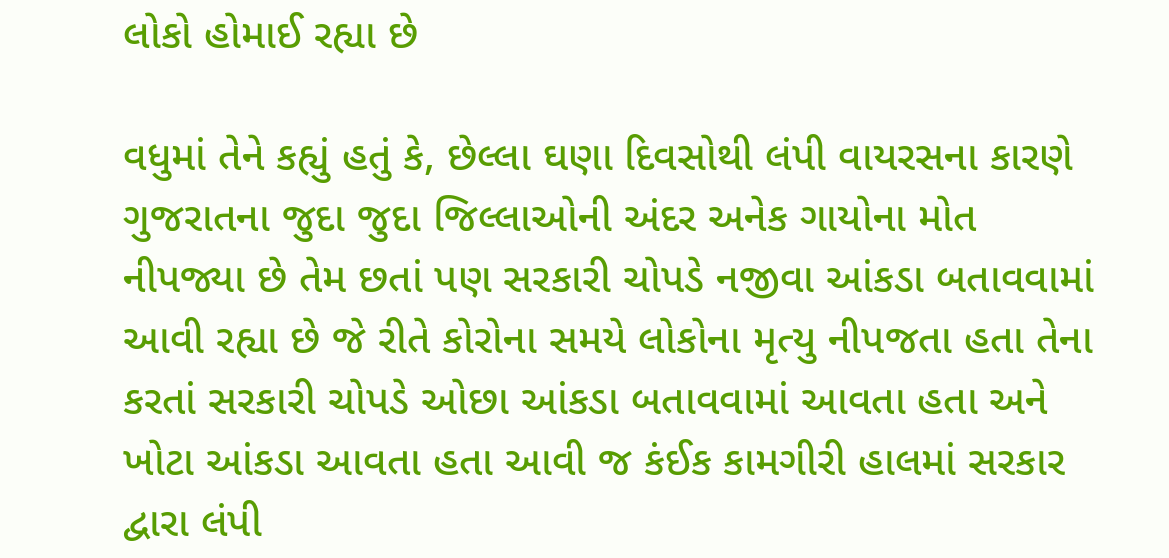લોકો હોમાઈ રહ્યા છે

વધુમાં તેને કહ્યું હતું કે, છેલ્લા ઘણા દિવસોથી લંપી વાયરસના કારણે ગુજરાતના જુદા જુદા જિલ્લાઓની અંદર અનેક ગાયોના મોત નીપજ્યા છે તેમ છતાં પણ સરકારી ચોપડે નજીવા આંકડા બતાવવામાં આવી રહ્યા છે જે રીતે કોરોના સમયે લોકોના મૃત્યુ નીપજતા હતા તેના કરતાં સરકારી ચોપડે ઓછા આંકડા બતાવવામાં આવતા હતા અને ખોટા આંકડા આવતા હતા આવી જ કંઈક કામગીરી હાલમાં સરકાર દ્વારા લંપી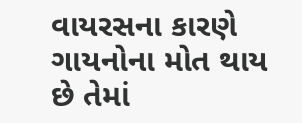વાયરસના કારણે ગાયનોના મોત થાય છે તેમાં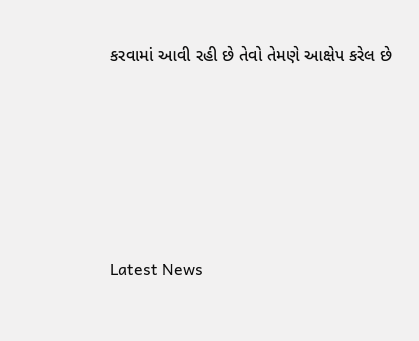કરવામાં આવી રહી છે તેવો તેમણે આક્ષેપ કરેલ છે






Latest News